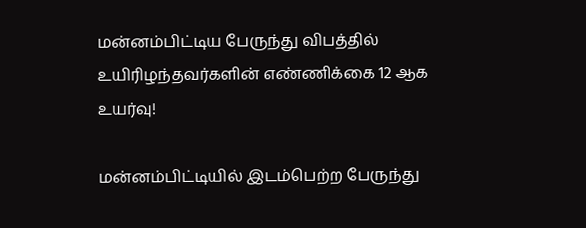மன்னம்பிட்டிய பேருந்து விபத்தில் உயிரிழந்தவர்களின் எண்ணிக்கை 12 ஆக உயர்வு!

மன்னம்பிட்டியில் இடம்பெற்ற பேருந்து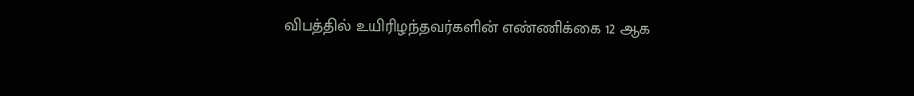விபத்தில் உயிரிழந்தவர்களின் எண்ணிக்கை 12 ஆக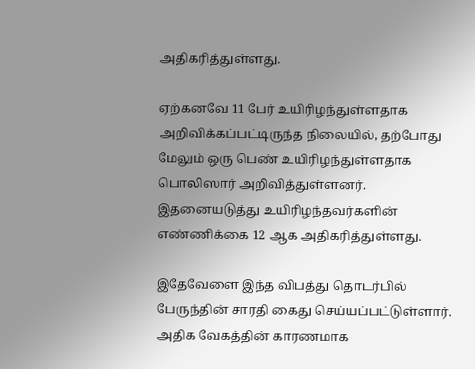அதிகரித்துள்ளது.

ஏற்கனவே 11 பேர் உயிரிழந்துள்ளதாக அறிவிக்கப்பட்டிருந்த நிலையில், தற்போது மேலும் ஒரு பெண் உயிரிழந்துள்ளதாக பொலிஸார் அறிவித்துள்ளனர்.  இதனையடுத்து உயிரிழந்தவர்களின் எண்ணிக்கை 12 ஆக அதிகரித்துள்ளது.

இதேவேளை இந்த விபத்து தொடர்பில் பேருந்தின் சாரதி கைது செய்யப்பட்டுள்ளார். அதிக வேகத்தின் காரணமாக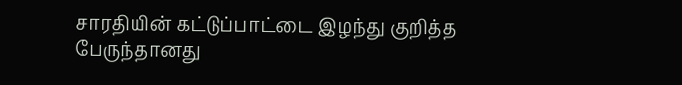சாரதியின் கட்டுப்பாட்டை இழந்து குறித்த பேருந்தானது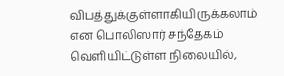விபத்துக்குள்ளாகியிருக்கலாம் என பொலிஸார் சந்தேகம் வெளியிட்டுள்ள நிலையில்,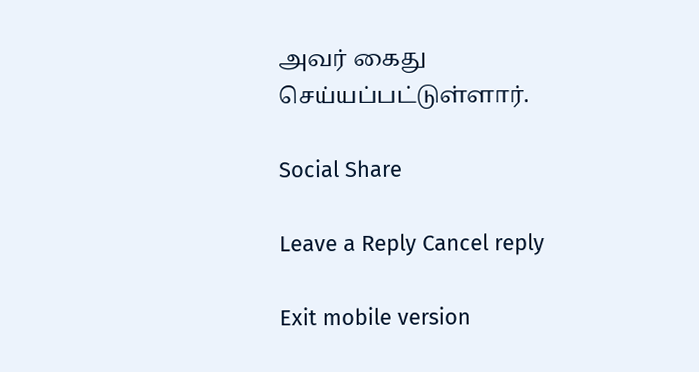அவர் கைது செய்யப்பட்டுள்ளார்.

Social Share

Leave a Reply Cancel reply

Exit mobile version